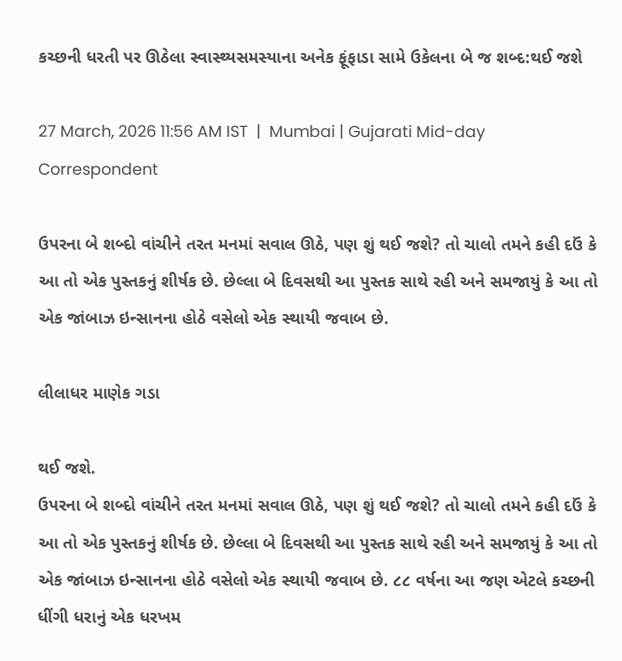કચ્છની ધરતી પર ઊઠેલા સ્વાસ્થ્યસમસ્યાના અનેક ફૂંફાડા સામે ઉકેલના બે જ શબ્દ:થઈ જશે

27 March, 2026 11:56 AM IST  |  Mumbai | Gujarati Mid-day Correspondent

ઉપરના બે શબ્દો વાંચીને તરત મનમાં સવાલ ઊઠે, પણ શું થઈ જશે? તો ચાલો તમને કહી દઉં કે આ તો એક પુસ્તકનું શીર્ષક છે. છેલ્લા બે દિવસથી આ પુસ્તક સાથે રહી અને સમજાયું કે આ તો એક જાંબાઝ ઇન્સાનના હોઠે વસેલો એક સ્થાયી જવાબ છે.

લીલાધર માણેક ગડા

થઈ જશે.
ઉપરના બે શબ્દો વાંચીને તરત મનમાં સવાલ ઊઠે, પણ શું થઈ જશે? તો ચાલો તમને કહી દઉં કે આ તો એક પુસ્તકનું શીર્ષક છે. છેલ્લા બે દિવસથી આ પુસ્તક સાથે રહી અને સમજાયું કે આ તો એક જાંબાઝ ઇન્સાનના હોઠે વસેલો એક સ્થાયી જવાબ છે. ૮૮ વર્ષના આ જણ એટલે કચ્છની ધીંગી ધરાનું એક ધરખમ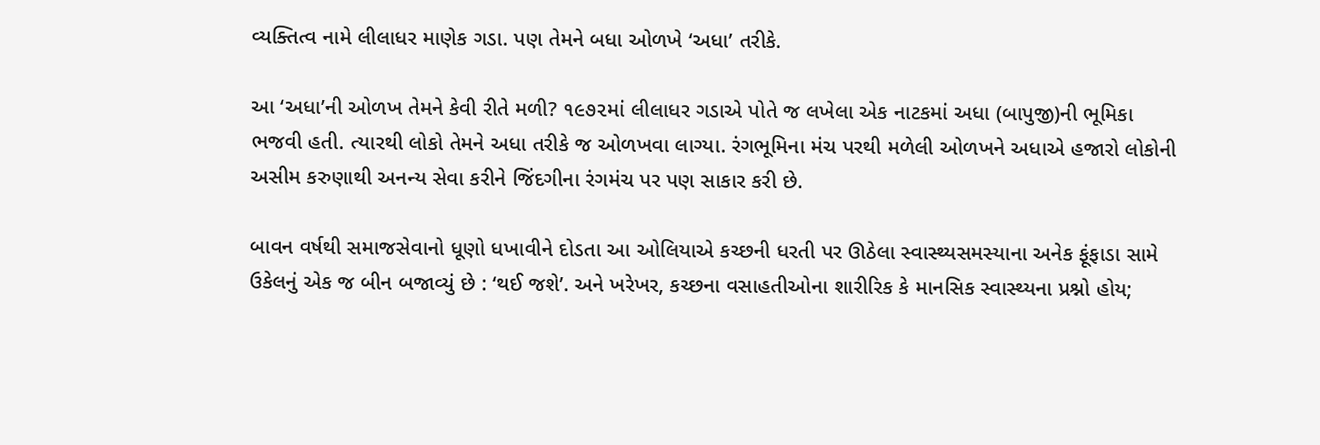વ્યક્તિત્વ નામે લીલાધર માણેક ગડા. પણ તેમને બધા ઓળખે ‘અધા’ તરીકે.

આ ‘અધા’ની ઓળખ તેમને કેવી રીતે મળી? ૧૯૭૨માં લીલાધર ગડાએ પોતે જ લખેલા એક નાટકમાં અધા (બાપુજી)ની ભૂમિકા ભજવી હતી. ત્યારથી લોકો તેમને અધા તરીકે જ ઓળખવા લાગ્યા. રંગભૂમિના મંચ પરથી મળેલી ઓળખને અધાએ હજારો લોકોની અસીમ કરુણાથી અનન્ય સેવા કરીને જિંદગીના રંગમંચ પર પણ સાકાર કરી છે.

બાવન વર્ષથી સમાજસેવાનો ધૂણો ધખાવીને દોડતા આ ઓલિયાએ કચ્છની ધરતી પર ઊઠેલા સ્વાસ્થ્યસમસ્યાના અનેક ફૂંફાડા સામે ઉકેલનું એક જ બીન બજાવ્યું છે : ‘થઈ જશે’. અને ખરેખર, કચ્છના વસાહતીઓના શારીરિક કે માનસિક સ્વાસ્થ્યના પ્રશ્નો હોય;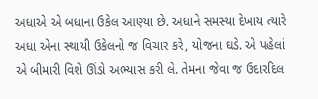અધાએ એ બધાના ઉકેલ આણ્યા છે. અધાને સમસ્યા દેખાય ત્યારે અધા એના સ્થાયી ઉકેલનો જ વિચાર કરે, યોજના ઘડે. એ પહેલાં એ બીમારી વિશે ઊંડો અભ્યાસ કરી લે. તેમના જેવા જ ઉદારદિલ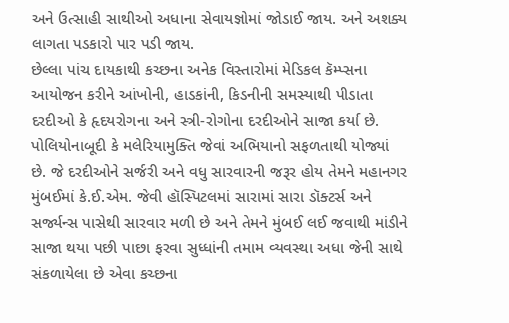અને ઉત્સાહી સાથીઓ અધાના સેવાયજ્ઞોમાં જોડાઈ જાય. અને અશક્ય લાગતા પડકારો પાર પડી જાય.
છેલ્લા પાંચ દાયકાથી કચ્છના અનેક વિસ્તારોમાં મેડિકલ કૅમ્પ્સના આયોજન કરીને આંખોની, હાડકાંની, કિડનીની સમસ્યાથી પીડાતા દરદીઓ કે હૃદયરોગના અને સ્ત્રી-રોગોના દરદીઓને સાજા કર્યા છે. પોલિયોનાબૂદી કે મલેરિયામુક્તિ જેવાં અભિયાનો સફળતાથી યોજ્યાં છે. જે દરદીઓને સર્જરી અને વધુ સારવારની જરૂર હોય તેમને મહાનગર મુંબઈમાં કે.ઈ.એમ. જેવી હૉસ્પિટલમાં સારામાં સારા ડૉક્ટર્સ અને સર્જ્યન્સ પાસેથી સારવાર મળી છે અને તેમને મુંબઈ લઈ જવાથી માંડીને સાજા થયા પછી પાછા ફરવા સુધ્ધાંની તમામ વ્યવસ્થા અધા જેની સાથે સંકળાયેલા છે એવા કચ્છના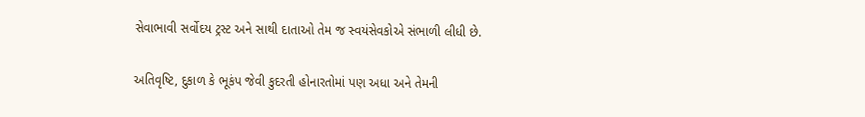સેવાભાવી સર્વોદય ટ્રસ્ટ અને સાથી દાતાઓ તેમ જ સ્વયંસેવકોએ સંભાળી લીધી છે.

અતિવૃષ્ટિ, દુકાળ કે ભૂકંપ જેવી કુદરતી હોનારતોમાં પણ અધા અને તેમની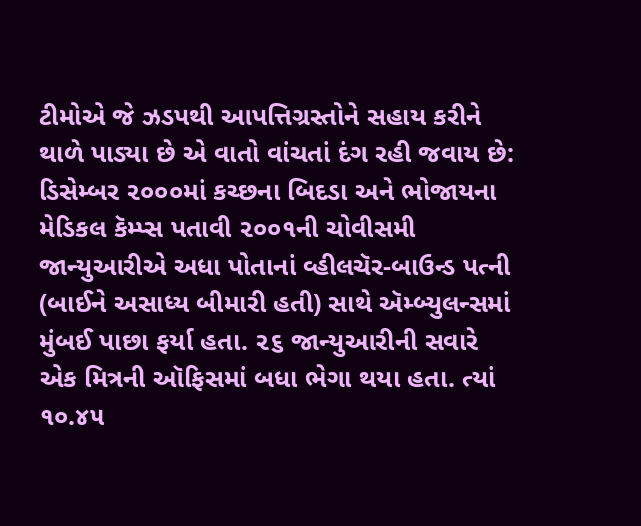ટીમોએ જે ઝડપથી આપત્તિગ્રસ્તોને સહાય કરીને થાળે પાડ્યા છે એ વાતો વાંચતાં દંગ રહી જવાય છે: ડિસેમ્બર ૨૦૦૦માં કચ્છના બિદડા અને ભોજાયના મેડિકલ કૅમ્પ્સ પતાવી ૨૦૦૧ની ચોવીસમી જાન્યુઆરીએ અધા પોતાનાં વ્હીલચૅર-બાઉન્ડ પત્ની (બાઈને અસાધ્ય બીમારી હતી) સાથે ઍમ્બ્યુલન્સમાં મુંબઈ પાછા ફર્યા હતા. ૨૬ જાન્યુઆરીની સવારે એક મિત્રની ઑફિસમાં બધા ભેગા થયા હતા. ત્યાં ૧૦.૪૫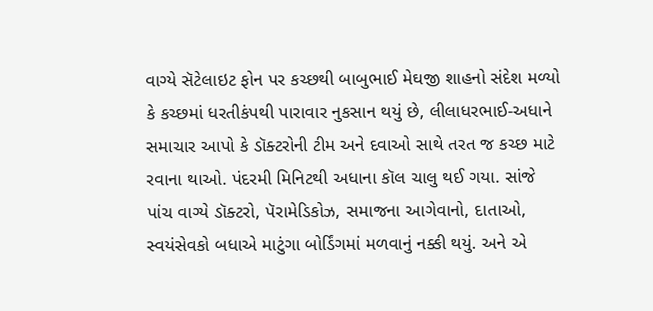વાગ્યે સૅટેલાઇટ ફોન પર કચ્છથી બાબુભાઈ મેઘજી શાહનો સંદેશ મળ્યો કે કચ્છમાં ધરતીકંપથી પારાવાર નુકસાન થયું છે, લીલાધરભાઈ-અધાને સમાચાર આપો કે ડૉક્ટરોની ટીમ અને દવાઓ સાથે તરત જ કચ્છ માટે રવાના થાઓ. પંદરમી મિનિટથી અધાના કૉલ ચાલુ થઈ ગયા. સાંજે પાંચ વાગ્યે ડૉક્ટરો, પૅરામેડિકોઝ, સમાજના આગેવાનો, દાતાઓ, સ્વયંસેવકો બધાએ માટુંગા બોર્ડિંગમાં મળવાનું નક્કી થયું. અને એ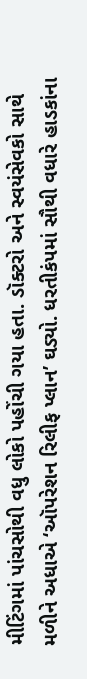મીટિંગમાં પાંચસોથી વધુ લોકો પહોંચી ગયા હતા. ડૉક્ટરો અને સ્વયંસેવકો સાથે મળીને અધાએ ‘ઑપરેશન રિલીફ પ્લાન’ ઘડ્યો. ધરતીકંપમાં સૌથી વધારે હાડકાંના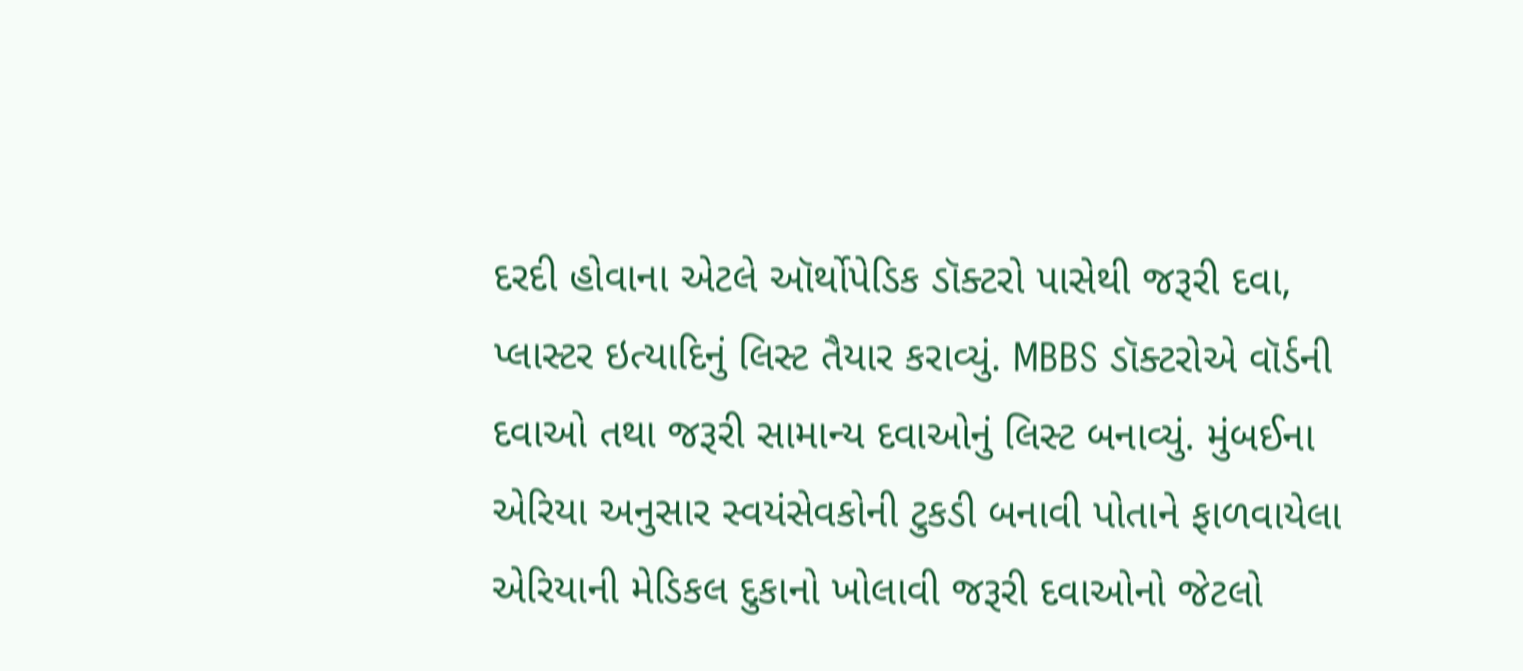દરદી હોવાના એટલે ઑર્થોપેડિક ડૉક્ટરો પાસેથી જરૂરી દવા, પ્લાસ્ટર ઇત્યાદિનું લિસ્ટ તૈયાર કરાવ્યું. MBBS ડૉક્ટરોએ વૉર્ડની દવાઓ તથા જરૂરી સામાન્ય દવાઓનું લિસ્ટ બનાવ્યું. મુંબઈના એરિયા અનુસાર સ્વયંસેવકોની ટુકડી બનાવી પોતાને ફાળવાયેલા એરિયાની મેડિકલ દુકાનો ખોલાવી જરૂરી દવાઓનો જેટલો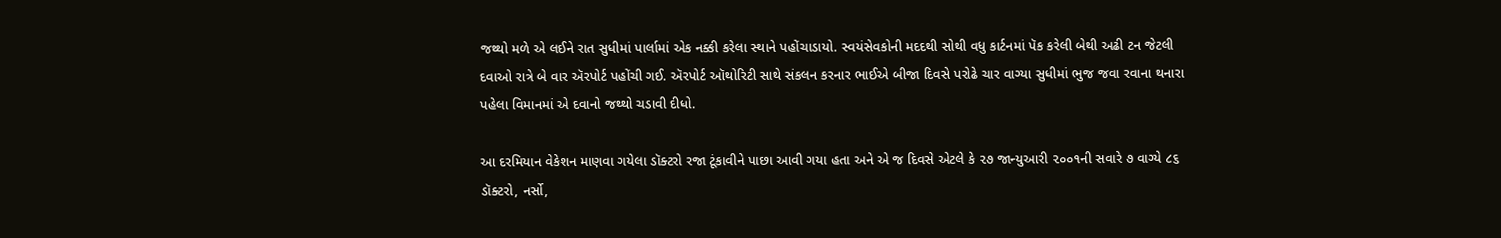જથ્થો મળે એ લઈને રાત સુધીમાં પાર્લામાં એક નક્કી કરેલા સ્થાને પહોંચાડાયો. સ્વયંસેવકોની મદદથી સોથી વધુ કાર્ટનમાં પૅક કરેલી બેથી અઢી ટન જેટલી દવાઓ રાત્રે બે વાર ઍરપોર્ટ પહોંચી ગઈ. ઍરપોર્ટ ઑથોરિટી સાથે સંકલન કરનાર ભાઈએ બીજા દિવસે પરોઢે ચાર વાગ્યા સુધીમાં ભુજ જવા રવાના થનારા પહેલા વિમાનમાં એ દવાનો જથ્થો ચડાવી દીધો.

આ દરમિયાન વેકેશન માણવા ગયેલા ડૉક્ટરો રજા ટૂંકાવીને પાછા આવી ગયા હતા અને એ જ દિવસે એટલે કે ૨૭ જાન્યુઆરી ૨૦૦૧ની સવારે ૭ વાગ્યે ૮૬ ડૉક્ટરો, નર્સો,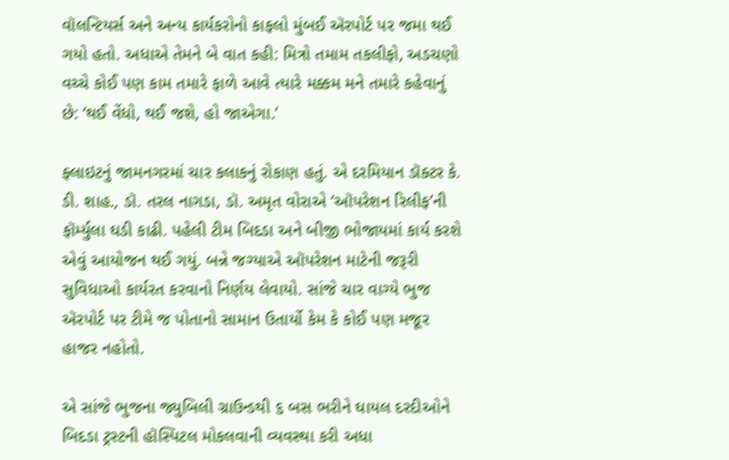વૉલન્ટિયર્સ અને અન્ય કાર્યકરોનો કાફલો મુંબઈ ઍરપોર્ટ પર જમા થઈ ગયો હતો. અધાએ તેમને બે વાત કહી: મિત્રો તમામ તકલીફો, અડચણો વચ્ચે કોઈ પણ કામ તમારે ફાળે આવે ત્યારે મક્કમ મને તમારે કહેવાનું છે: ‘થઈ વેંધો, થઈ જશે, હો જાએગા.’

ફ્લાઇટનું જામનગરમાં ચાર કલાકનું રોકાણ હતું. એ દરમિયાન ડૉક્ટર કે. ડી. શાહ., ડૉ. તરલ નાગડા, ડૉ. અમૃત વોરાએ ‘ઑપરેશન રિલીફ’ની ફૉર્મ્યુલા ઘડી કાઢી. પહેલી ટીમ બિદડા અને બીજી ભોજાયમાં કાર્ય કરશે એવું આયોજન થઈ ગયું. બન્ને જગ્યાએ ઑપરેશન માટેની જરૂરી સુવિધાઓ કાર્યરત કરવાનો નિર્ણય લેવાયો. સાંજે ચાર વાગ્યે ભુજ ઍરપોર્ટ પર ટીમે જ પોતાનો સામાન ઉતાર્યો કેમ કે કોઈ પણ મજૂર હાજર નહોતો.

એ સાંજે ભુજના જ્યુબિલી ગ્રાઉન્ડથી ૬ બસ ભરીને ઘાયલ દરદીઓને બિદડા ટ્રસ્ટની હૉસ્પિટલ મોકલવાની વ્યવસ્થા કરી અધા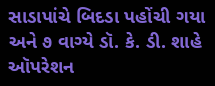સાડાપાંચે બિદડા પહોંચી ગયા અને ૭ વાગ્યે ડૉ. કે. ડી. શાહે ઑપરેશન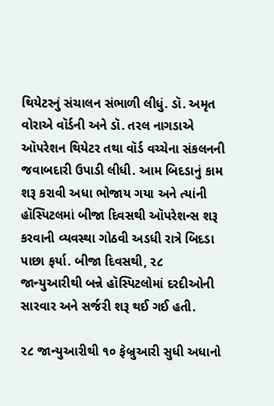થિયેટરનું સંચાલન સંભાળી લીધું. ડૉ. અમૃત વોરાએ વૉર્ડની અને ડૉ. તરલ નાગડાએ ઑપરેશન થિયેટર તથા વૉર્ડ વચ્ચેના સંકલનની જવાબદારી ઉપાડી લીધી. આમ બિદડાનું કામ શરૂ કરાવી અધા ભોજાય ગયા અને ત્યાંની હૉસ્પિટલમાં બીજા દિવસથી ઑપરેશન્સ શરૂ કરવાની વ્યવસ્થા ગોઠવી અડધી રાત્રે બિદડા પાછા ફર્યા. બીજા દિવસથી, ૨૮ જાન્યુઆરીથી બન્ને હૉસ્પિટલોમાં દરદીઓની સારવાર અને સર્જરી શરૂ થઈ ગઈ હતી.

૨૮ જાન્યુઆરીથી ૧૦ ફેબ્રુઆરી સુધી અધાનો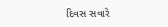દિવસ સવારે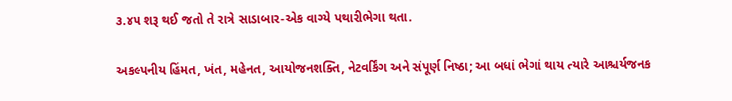૩.૪૫ શરૂ થઈ જતો તે રાત્રે સાડાબાર-એક વાગ્યે પથારીભેગા થતા.

અકલ્પનીય હિંમત, ખંત, મહેનત, આયોજનશક્તિ, નેટવર્કિંગ અને સંપૂર્ણ નિષ્ઠા; આ બધાં ભેગાં થાય ત્યારે આશ્ચર્યજનક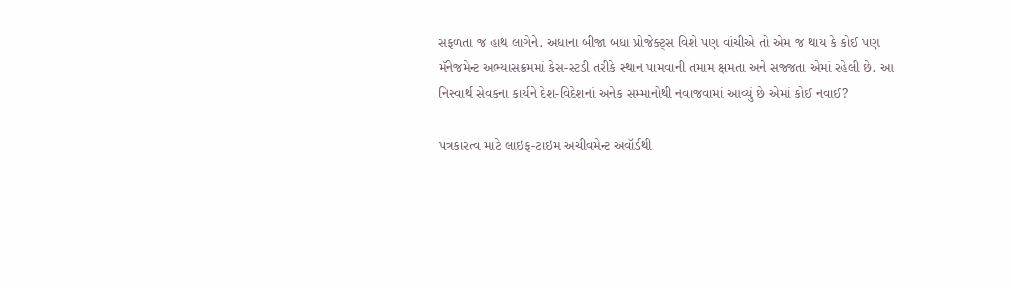સફળતા જ હાથ લાગેને. અધાના બીજા બધા પ્રોજેક્ટ્સ વિશે પણ વાંચીએ તો એમ જ થાય કે કોઈ પણ મૅનેજમેન્ટ અભ્યાસક્રમમાં કેસ-સ્ટડી તરીકે સ્થાન પામવાની તમામ ક્ષમતા અને સજ્જતા એમાં રહેલી છે. આ નિસ્વાર્થ સેવકના કાર્યને દેશ-વિદેશનાં અનેક સમ્માનોથી નવાજવામાં આવ્યું છે એમાં કોઈ નવાઈ?

પત્રકારત્વ માટે લાઇફ-ટાઇમ અચીવમેન્ટ અવૉર્ડથી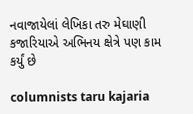નવાજાયેલાં લેખિકા તરુ મેઘાણી કજારિયાએ અભિનય ક્ષેત્રે પણ કામ કર્યું છે

columnists taru kajaria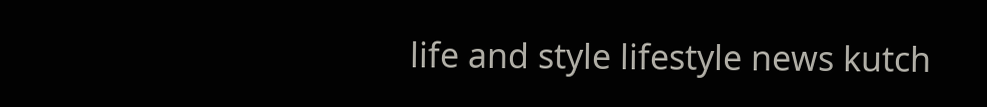life and style lifestyle news kutch